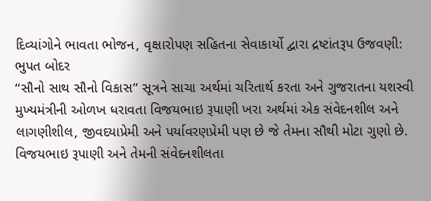દિવ્યાંગોને ભાવતા ભોજન, વૃક્ષારોપણ સહિતના સેવાકાર્યો દ્વારા દ્રષ્ટાંતરૂપ ઉજવણી: ભુપત બોદર
“સૌનો સાથ સૌનો વિકાસ” સૂત્રને સાચા અર્થમાં ચરિતાર્થ કરતા અને ગુજરાતના યશસ્વી મુખ્યમંત્રીની ઓળખ ધરાવતા વિજયભાઇ રૂપાણી ખરા અર્થમાં એક સંવેદનશીલ અને લાગણીશીલ, જીવદયાપ્રેમી અને પર્યાવરણપ્રેમી પણ છે જે તેમના સૌથી મોટા ગુણો છે. વિજયભાઇ રૂપાણી અને તેમની સંવેદનશીલતા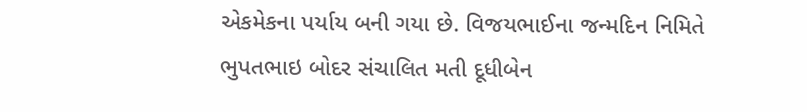એકમેકના પર્યાય બની ગયા છે. વિજયભાઈના જન્મદિન નિમિતે ભુપતભાઇ બોદર સંચાલિત મતી દૂધીબેન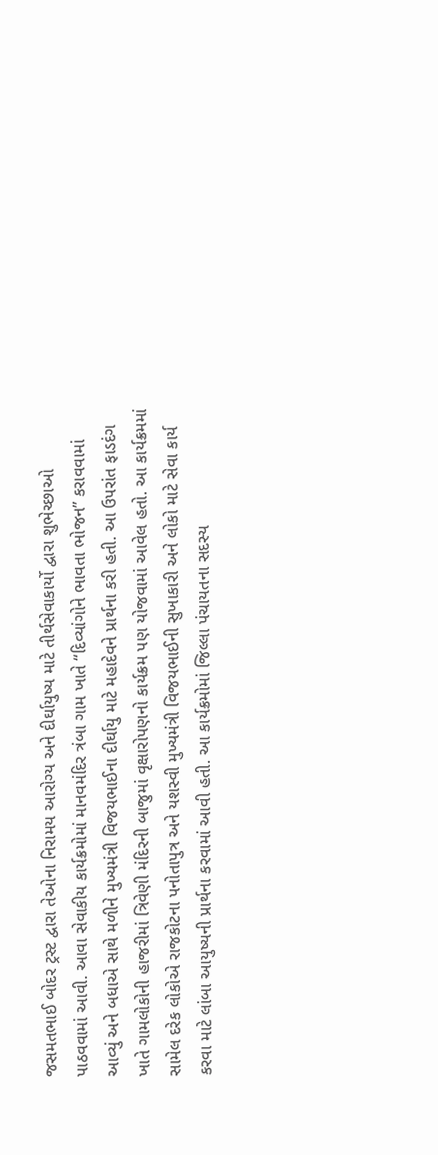જસમતભાઈ બોદર ટ્રસ્ટ દ્વારા તેઓના નિરામય આરોગ્ય અને દીર્ઘાયુષ્ય માટે તીર્થસેવાકાર્યો દ્વારા શુભેચ્છાઓ પાઠવવામાં આવી. આવા સેવાકીય કાર્યક્રમોમાં માનવમંદિર ત્રંબા ગામ ખાતે “દિવ્યાંગોને ભાવતા ભોજન” કરાવવામાં આવ્યું અને બધાએ સાથે મળીને મુખ્યમંત્રી વિજયભાઈના દીર્ઘાયુ માટે મહાદેવને પ્રાર્થના કરી હતી. આ ઉપરાંત ફાડદંગ ખાતે ગામલોકોની હાજરીમાં ત્રિવેણી મંદિરની બાજુમાં વૃક્ષારોપણનો કાર્યક્રમ પણ યોજવામાં આવેલ હતો. આ કાર્યક્રમમાં સામેલ દરેક લોકોએ રાજકોટના પનોતાપુત્ર અને યશસ્વી મુખ્યમંત્રી વિજયભાઈની સુખાકારી અને લોકો માટે સેવા કાર્ય કરવા માટે લાંબા આયુષ્યની પ્રાર્થના કરવામાં આવી હતી. આ કાર્યક્રમોમાં જિલ્લા પંચાયતના સદસ્ય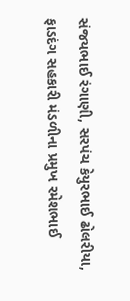સંજયભાઈ રંગાણી, સરપંચ કેયુરભાઈ ઢોલરીયા, ફાડદંગ સહકારી મંડળીના પ્રમુખ રમેશભાઈ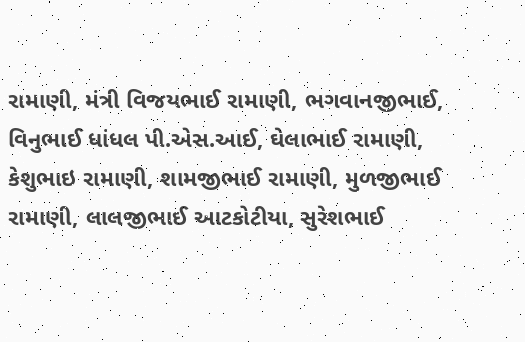રામાણી, મંત્રી વિજયભાઈ રામાણી, ભગવાનજીભાઈ, વિનુભાઈ ધાંધલ પી.એસ.આઈ, ઘેલાભાઈ રામાણી, કેશુભાઇ રામાણી, શામજીભાઈ રામાણી, મુળજીભાઈ રામાણી, લાલજીભાઈ આટકોટીયા, સુરેશભાઈ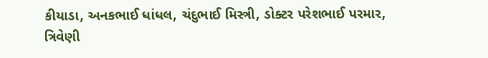કીયાડા, અનકભાઈ ધાંધલ, ચંદુભાઈ મિસ્ત્રી, ડોક્ટર પરેશભાઈ પરમાર, ત્રિવેણી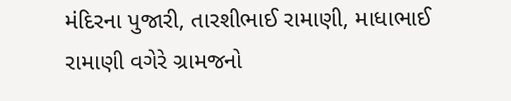મંદિરના પુજારી, તારશીભાઈ રામાણી, માધાભાઈ રામાણી વગેરે ગ્રામજનો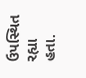ઉપસ્થિત રહ્યા હતા.